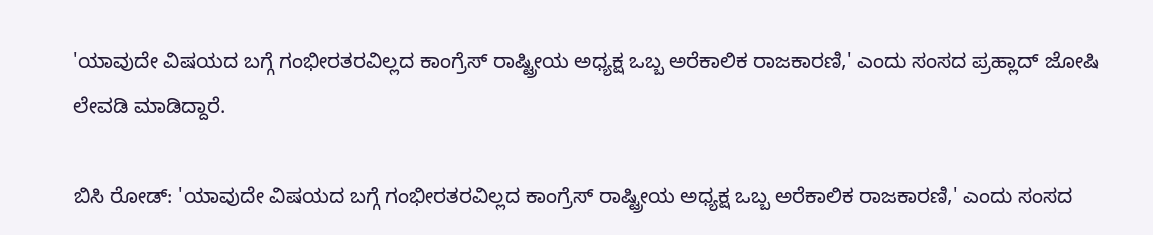'ಯಾವುದೇ ವಿಷಯದ ಬಗ್ಗೆ ಗಂಭೀರತರವಿಲ್ಲದ ಕಾಂಗ್ರೆಸ್ ರಾಷ್ಟ್ರೀಯ ಅಧ್ಯಕ್ಷ ಒಬ್ಬ ಅರೆಕಾಲಿಕ ರಾಜಕಾರಣಿ,' ಎಂದು ಸಂಸದ ಪ್ರಹ್ಲಾದ್ ಜೋಷಿ ಲೇವಡಿ ಮಾಡಿದ್ದಾರೆ.

ಬಿಸಿ ರೋಡ್: 'ಯಾವುದೇ ವಿಷಯದ ಬಗ್ಗೆ ಗಂಭೀರತರವಿಲ್ಲದ ಕಾಂಗ್ರೆಸ್ ರಾಷ್ಟ್ರೀಯ ಅಧ್ಯಕ್ಷ ಒಬ್ಬ ಅರೆಕಾಲಿಕ ರಾಜಕಾರಣಿ,' ಎಂದು ಸಂಸದ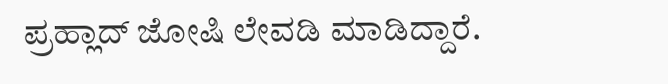ಪ್ರಹ್ಲಾದ್ ಜೋಷಿ ಲೇವಡಿ ಮಾಡಿದ್ದಾರೆ.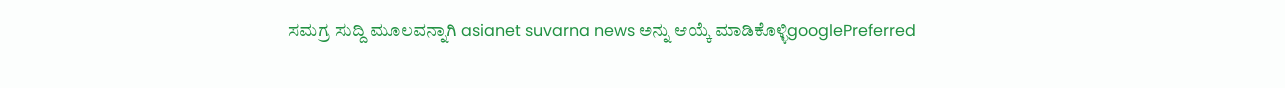ಸಮಗ್ರ ಸುದ್ದಿ ಮೂಲವನ್ನಾಗಿ asianet suvarna news ಅನ್ನು ಆಯ್ಕೆ ಮಾಡಿಕೊಳ್ಳಿgooglePreferred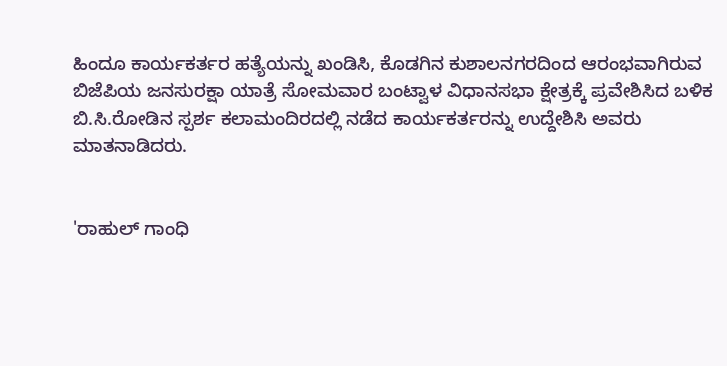ಹಿಂದೂ ಕಾರ್ಯಕರ್ತರ ಹತ್ಯೆಯನ್ನು ಖಂಡಿಸಿ, ಕೊಡಗಿನ ಕುಶಾಲನಗರದಿಂದ ಆರಂಭವಾಗಿರುವ ಬಿಜೆಪಿಯ ಜನಸುರಕ್ಷಾ ಯಾತ್ರೆ ಸೋಮವಾರ ಬಂಟ್ವಾಳ ವಿಧಾನಸಭಾ ಕ್ಷೇತ್ರಕ್ಕೆ ಪ್ರವೇಶಿಸಿದ ಬಳಿಕ
ಬಿ.ಸಿ.ರೋಡಿನ ಸ್ಪರ್ಶ ಕಲಾಮಂದಿರದಲ್ಲಿ ನಡೆದ ಕಾರ್ಯಕರ್ತರನ್ನು ಉದ್ದೇಶಿಸಿ ಅವರು ಮಾತನಾಡಿದರು.


'ರಾಹುಲ್ ಗಾಂಧಿ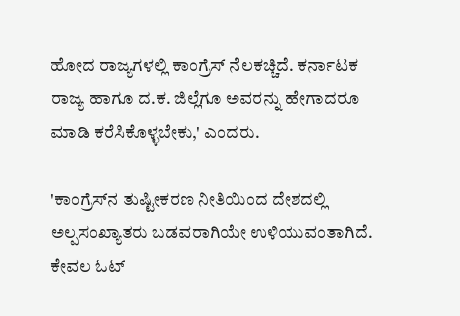ಹೋದ ರಾಜ್ಯಗಳಲ್ಲಿ ಕಾಂಗ್ರೆಸ್ ನೆಲಕಚ್ಚಿದೆ. ಕರ್ನಾಟಕ ರಾಜ್ಯ ಹಾಗೂ ದ.ಕ. ಜಿಲ್ಲೆಗೂ ಅವರನ್ನು ಹೇಗಾದರೂ ಮಾಡಿ ಕರೆಸಿಕೊಳ್ಳಬೇಕು,' ಎಂದರು.

'ಕಾಂಗ್ರೆಸ್‌ನ ತುಷ್ಟೀಕರಣ ನೀತಿಯಿಂದ ದೇಶದಲ್ಲಿ ಅಲ್ಪಸಂಖ್ಯಾತರು ಬಡವರಾಗಿಯೇ ಉಳಿಯುವಂತಾಗಿದೆ. ಕೇವಲ ಓಟ್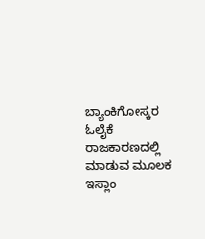ಬ್ಯಾಂಕಿಗೋಸ್ಕರ ಓಲೈಕೆ ರಾಜಕಾರಣದಲ್ಲಿ ಮಾಡುವ ಮೂಲಕ ಇಸ್ಲಾಂ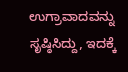ಉಗ್ರಾವಾದವನ್ನು ಸೃಷ್ಠಿಸಿದ್ದು, ಇದಕ್ಕೆ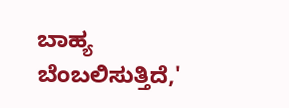ಬಾಹ್ಯ ಬೆಂಬಲಿಸುತ್ತಿದೆ,'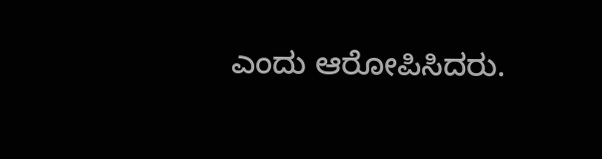ಎಂದು ಆರೋಪಿಸಿದರು.